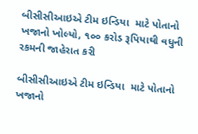બીસીસીઆઇએ ટીમ ઇન્ડિયા  માટે પોતાનો ખજાનો ખોલ્યો, ૧૦૦ કરોડ રૂપિયાથી વધુની રકમની જાહેરાત કરી

બીસીસીઆઇએ ટીમ ઇન્ડિયા  માટે પોતાનો ખજાનો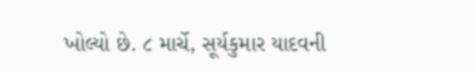ખોલ્યો છે. ૮ માર્ચે, સૂર્યકુમાર યાદવની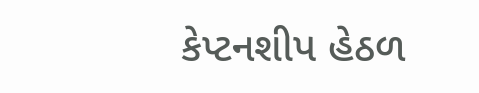કેપ્ટનશીપ હેઠળ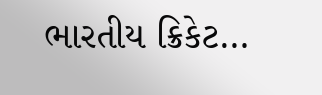ભારતીય ક્રિકેટ…